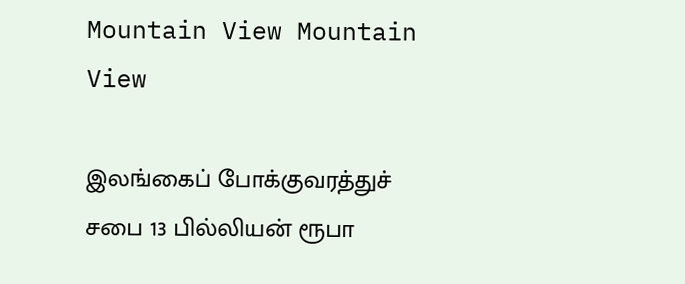Mountain View Mountain View

இலங்கைப் போக்குவரத்துச் சபை 13 பில்லியன் ரூபா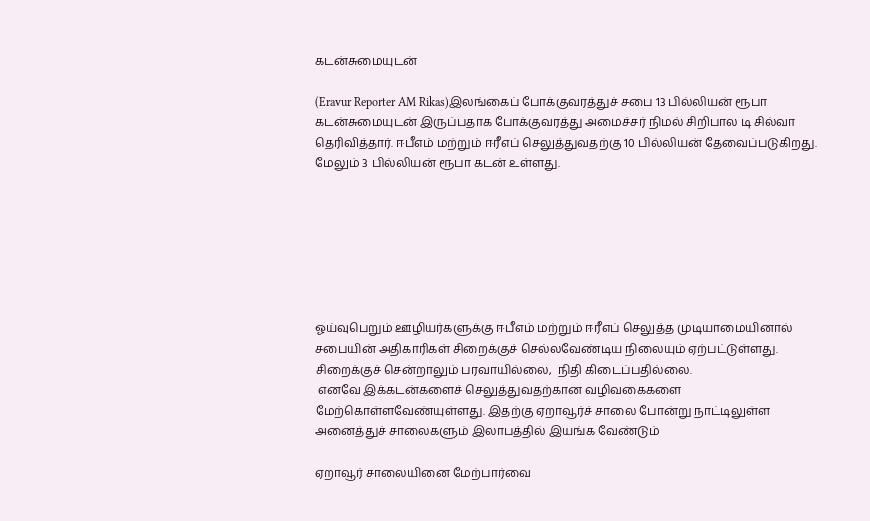கடன்சுமையுடன்

(Eravur Reporter AM Rikas)இலங்கைப் போக்குவரத்துச் சபை 13 பில்லியன் ரூபா கடன்சுமையுடன் இருப்பதாக போக்குவரத்து அமைச்சர் நிமல் சிறிபால டி சில்வா தெரிவித்தார். ஈபீஎம் மற்றும் ஈரீஎப் செலுத்துவதற்கு 10 பில்லியன் தேவைப்படுகிறது. மேலும் 3 பில்லியன் ரூபா கடன் உள்ளது.







ஓய்வுபெறும் ஊழியர்களுக்கு ஈபீஎம் மற்றும் ஈரீஎப் செலுத்த முடியாமையினால் சபையின் அதிகாரிகள் சிறைக்குச் செல்லவேண்டிய நிலையும் ஏற்பட்டுள்ளது. சிறைக்குச் சென்றாலும் பரவாயில்லை,  நிதி கிடைப்பதில்லை.
 எனவே இக்கடன்களைச் செலுத்துவதற்கான வழிவகைகளை மேற்கொள்ளவேண்யுள்ளது. இதற்கு ஏறாவூர்ச் சாலை போன்று நாட்டிலுள்ள அனைத்துச் சாலைகளும் இலாபத்தில் இயங்க வேண்டும்

ஏறாவூர் சாலையினை மேற்பார்வை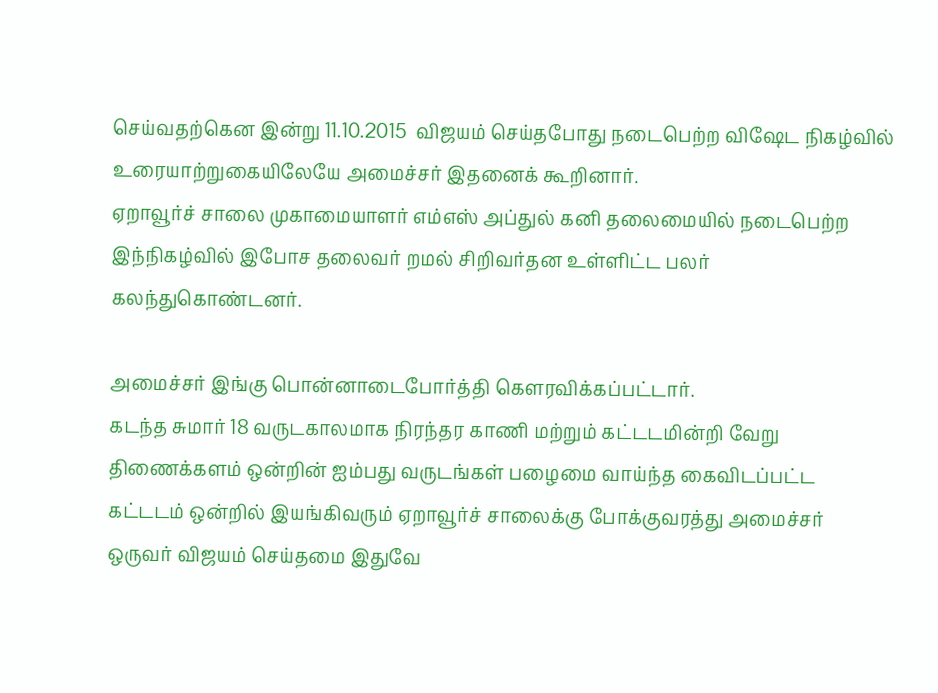செய்வதற்கென இன்று 11.10.2015  விஜயம் செய்தபோது நடைபெற்ற விஷேட நிகழ்வில் உரையாற்றுகையிலேயே அமைச்சர் இதனைக் கூறினார்.
ஏறாவூர்ச் சாலை முகாமையாளர் எம்எஸ் அப்துல் கனி தலைமையில் நடைபெற்ற இந்நிகழ்வில் இபோச தலைவர் றமல் சிறிவர்தன உள்ளிட்ட பலர் கலந்துகொண்டனர்.

அமைச்சர் இங்கு பொன்னாடைபோர்த்தி கௌரவிக்கப்பட்டார்.
கடந்த சுமார் 18 வருடகாலமாக நிரந்தர காணி மற்றும் கட்டடமின்றி வேறு திணைக்களம் ஒன்றின் ஐம்பது வருடங்கள் பழைமை வாய்ந்த கைவிடப்பட்ட கட்டடம் ஒன்றில் இயங்கிவரும் ஏறாவூர்ச் சாலைக்கு போக்குவரத்து அமைச்சர் ஒருவர் விஜயம் செய்தமை இதுவே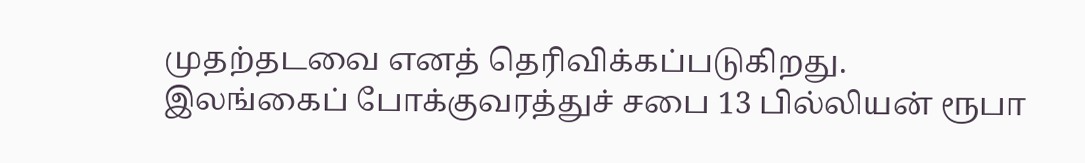முதற்தடவை எனத் தெரிவிக்கப்படுகிறது.
இலங்கைப் போக்குவரத்துச் சபை 13 பில்லியன் ரூபா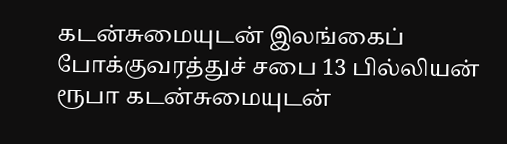கடன்சுமையுடன் இலங்கைப் போக்குவரத்துச் சபை 13 பில்லியன் ரூபா கடன்சுமையுடன்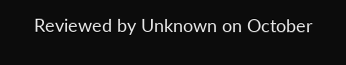Reviewed by Unknown on October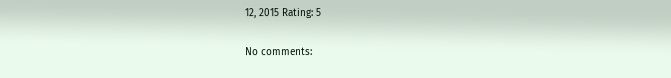12, 2015 Rating: 5

No comments: